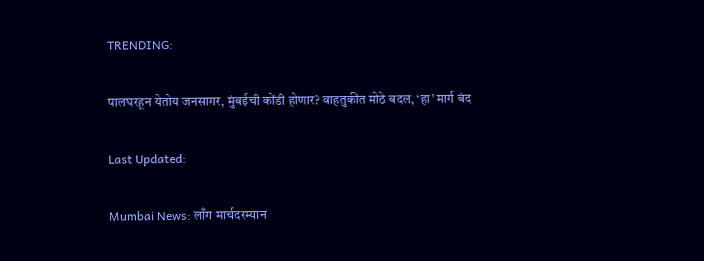TRENDING:

पालघरहून येतोय जनसागर, मुंबईची कोंडी होणार? वाहतुकीत मोठे बदल, ‘हा’ मार्ग बंद

Last Updated:

Mumbai News: लाँग मार्चदरम्यान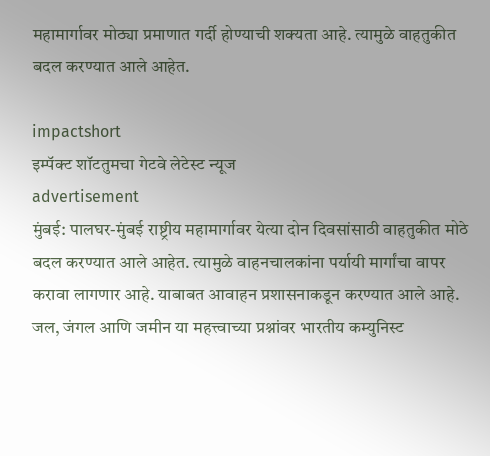महामार्गावर मोठ्या प्रमाणात गर्दी होण्याची शक्यता आहे. त्यामुळे वाहतुकीत बदल करण्यात आले आहेत.

impactshort
इम्पॅक्ट शॉटतुमचा गेटवे लेटेस्ट न्यूज
advertisement
मुंबई: पालघर-मुंबई राष्ट्रीय महामार्गावर येत्या दोन दिवसांसाठी वाहतुकीत मोठे बदल करण्यात आले आहेत. त्यामुळे वाहनचालकांना पर्यायी मार्गांचा वापर करावा लागणार आहे. याबाबत आवाहन प्रशासनाकडून करण्यात आले आहे. जल, जंगल आणि जमीन या महत्त्वाच्या प्रश्नांवर भारतीय कम्युनिस्ट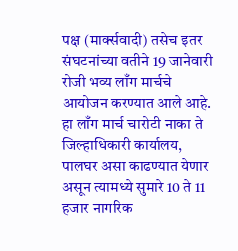पक्ष (मार्क्सवादी) तसेच इतर संघटनांच्या वतीने 19 जानेवारी रोजी भव्य लाँग मार्चचे आयोजन करण्यात आले आहे. हा लाँग मार्च चारोटी नाका ते जिल्हाधिकारी कार्यालय, पालघर असा काढण्यात येणार असून त्यामध्ये सुमारे 10 ते 11 हजार नागरिक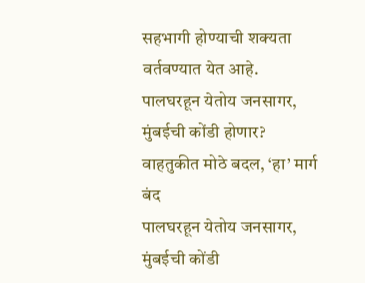सहभागी होण्याची शक्यता वर्तवण्यात येत आहे.
पालघरहून येतोय जनसागर, मुंबईची कोंडी होणार? वाहतुकीत मोठे बदल, ‘हा’ मार्ग बंद
पालघरहून येतोय जनसागर, मुंबईची कोंडी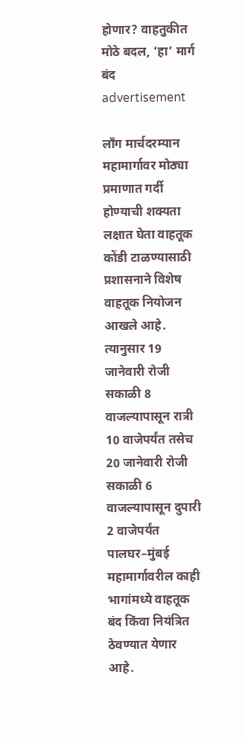होणार? वाहतुकीत मोठे बदल, ‘हा’ मार्ग बंद
advertisement

लाँग मार्चदरम्यान महामार्गावर मोठ्या प्रमाणात गर्दी होण्याची शक्यता लक्षात घेता वाहतूक कोंडी टाळण्यासाठी प्रशासनाने विशेष वाहतूक नियोजन आखले आहे. त्यानुसार 19 जानेवारी रोजी सकाळी 8 वाजल्यापासून रात्री 10 वाजेपर्यंत तसेच 20 जानेवारी रोजी सकाळी 6 वाजल्यापासून दुपारी 2 वाजेपर्यंत पालघर–मुंबई महामार्गावरील काही भागांमध्ये वाहतूक बंद किंवा नियंत्रित ठेवण्यात येणार आहे.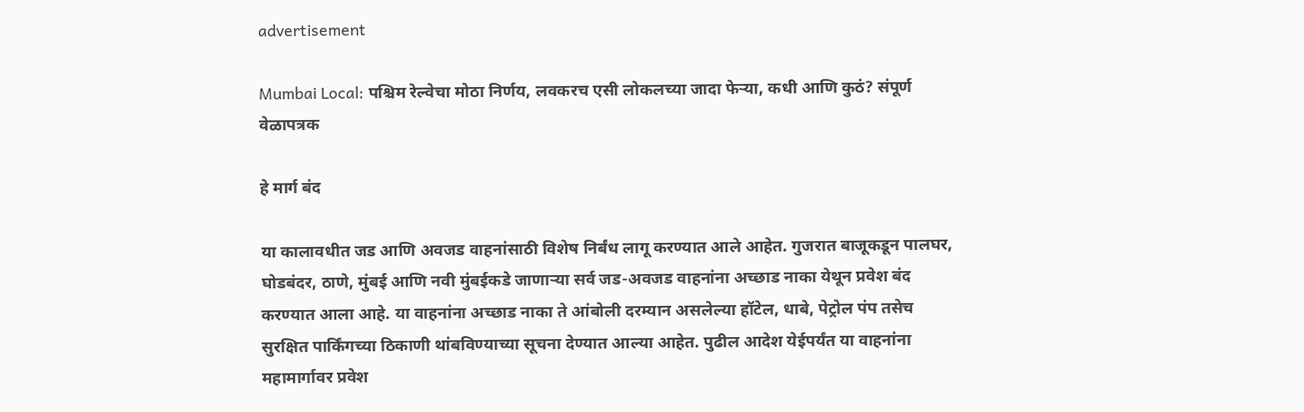advertisement

Mumbai Local: पश्चिम रेल्वेचा मोठा निर्णय, लवकरच एसी लोकलच्या जादा फेऱ्या, कधी आणि कुठं? संपूर्ण वेळापत्रक

हे मार्ग बंद

या कालावधीत जड आणि अवजड वाहनांसाठी विशेष निर्बंध लागू करण्यात आले आहेत. गुजरात बाजूकडून पालघर, घोडबंदर, ठाणे, मुंबई आणि नवी मुंबईकडे जाणाऱ्या सर्व जड-अवजड वाहनांना अच्छाड नाका येथून प्रवेश बंद करण्यात आला आहे. या वाहनांना अच्छाड नाका ते आंबोली दरम्यान असलेल्या हॉटेल, धाबे, पेट्रोल पंप तसेच सुरक्षित पार्किंगच्या ठिकाणी थांबविण्याच्या सूचना देण्यात आल्या आहेत. पुढील आदेश येईपर्यंत या वाहनांना महामार्गावर प्रवेश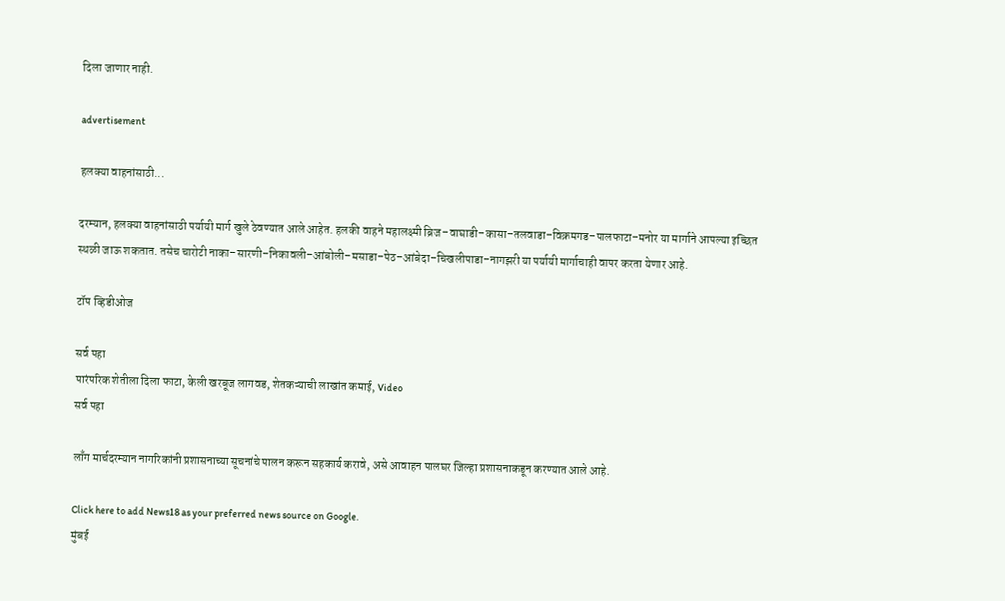दिला जाणार नाही.

advertisement

हलक्या वाहनांसाठी...

दरम्यान, हलक्या वाहनांसाठी पर्यायी मार्ग खुले ठेवण्यात आले आहेत. हलकी वाहने महालक्ष्मी ब्रिज–वाघाडी–कासा–तलवाडा–विक्रमगड–पालफाटा–मनोर या मार्गाने आपल्या इच्छित स्थळी जाऊ शकतात. तसेच चारोटी नाका–सारणी–निकावली–आंबोली–मसाडा–पेठ–आंबेदा–चिखलीपाडा–नागझरी या पर्यायी मार्गाचाही वापर करता येणार आहे.

टॉप व्हिडीओज

सर्व पहा
पारंपरिक शेतीला दिला फाटा, केली खरबूज लागवड, शेतकऱ्याची लाखांत कमाई, Video
सर्व पहा

लाँग मार्चदरम्यान नागरिकांनी प्रशासनाच्या सूचनांचे पालन करून सहकार्य करावे, असे आवाहन पालघर जिल्हा प्रशासनाकडून करण्यात आले आहे.

Click here to add News18 as your preferred news source on Google.
मुंबई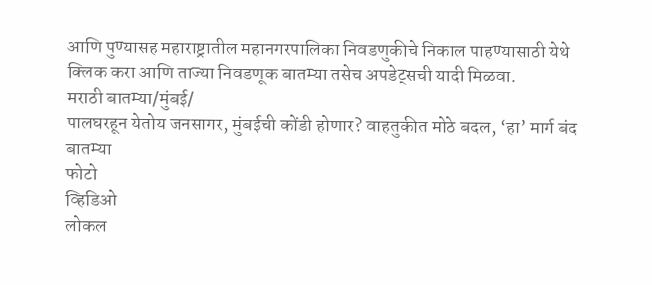आणि पुण्यासह महाराष्ट्रातील महानगरपालिका निवडणुकीचे निकाल पाहण्यासाठी येथे क्लिक करा आणि ताज्या निवडणूक बातम्या तसेच अपडेट्सची यादी मिळवा.
मराठी बातम्या/मुंबई/
पालघरहून येतोय जनसागर, मुंबईची कोंडी होणार? वाहतुकीत मोठे बदल, ‘हा’ मार्ग बंद
बातम्या
फोटो
व्हिडिओ
लोकल